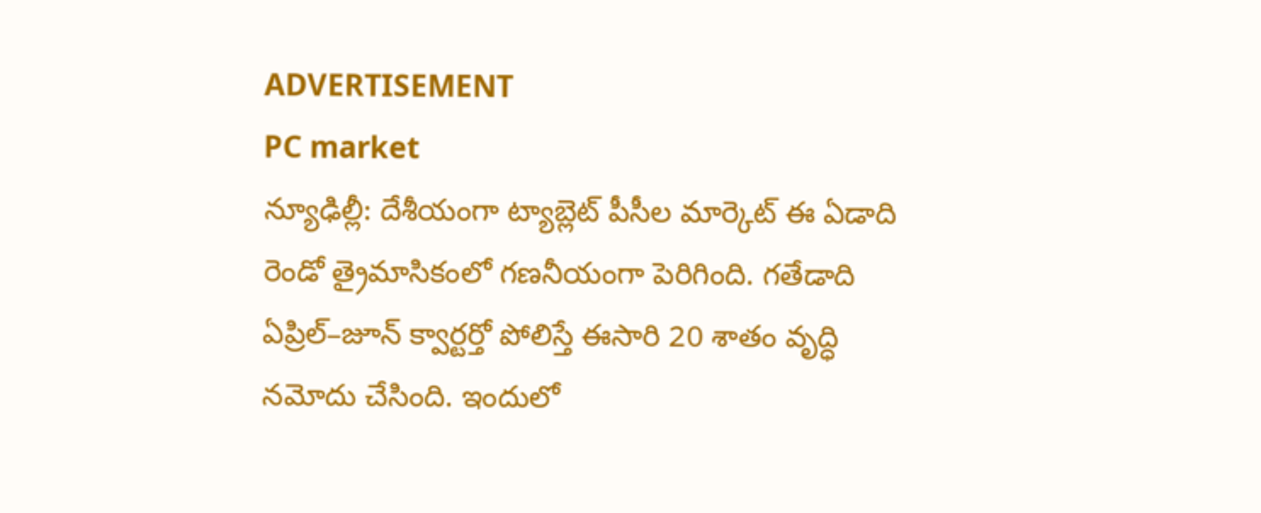ADVERTISEMENT
PC market
న్యూఢిల్లీ: దేశీయంగా ట్యాబ్లెట్ పీసీల మార్కెట్ ఈ ఏడాది రెండో త్రైమాసికంలో గణనీయంగా పెరిగింది. గతేడాది ఏప్రిల్–జూన్ క్వార్టర్తో పోలిస్తే ఈసారి 20 శాతం వృద్ధి నమోదు చేసింది. ఇందులో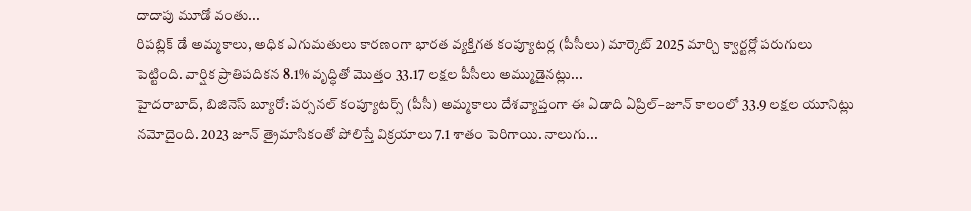దాదాపు మూడో వంతు...
రిపబ్లిక్ డే అమ్మకాలు, అధిక ఎగుమతులు కారణంగా భారత వ్యక్తిగత కంప్యూటర్ల (పీసీలు) మార్కెట్ 2025 మార్చి క్వార్టర్లో పరుగులు పెట్టింది. వార్షిక ప్రాతిపదికన 8.1% వృద్ధితో మొత్తం 33.17 లక్షల పీసీలు అమ్ముడైనట్లు...
హైదరాబాద్, బిజినెస్ బ్యూరో: పర్సనల్ కంప్యూటర్స్ (పీసీ) అమ్మకాలు దేశవ్యాప్తంగా ఈ ఏడాది ఏప్రిల్–జూన్ కాలంలో 33.9 లక్షల యూనిట్లు నమోదైంది. 2023 జూన్ త్రైమాసికంతో పోలిస్తే విక్రయాలు 7.1 శాతం పెరిగాయి. నాలుగు...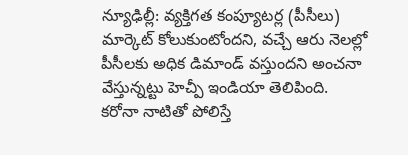న్యూఢిల్లీ: వ్యక్తిగత కంప్యూటర్ల (పీసీలు) మార్కెట్ కోలుకుంటోందని, వచ్చే ఆరు నెలల్లో పీసీలకు అధిక డిమాండ్ వస్తుందని అంచనా వేస్తున్నట్టు హెచ్పీ ఇండియా తెలిపింది. కరోనా నాటితో పోలిస్తే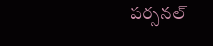పర్సనల్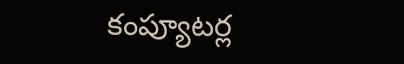కంప్యూటర్ల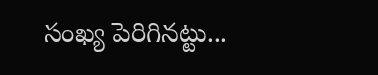సంఖ్య పెరిగినట్టు...